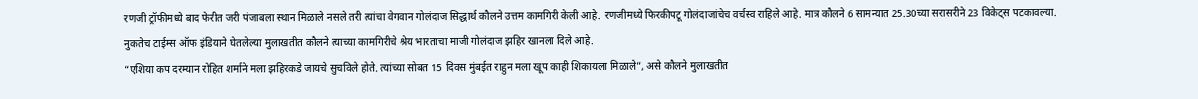रणजी ट्रॉफीमध्ये बाद फेरीत जरी पंजाबला स्थान मिळाले नसले तरी त्यांचा वेगवान गोलंदाज सिद्धार्थ कौलने उत्तम कामगिरी केली आहे. रणजीमध्ये फिरकीपटू गोलंदाजांचेच वर्चस्व राहिले आहे. मात्र कौलने 6 सामन्यात 25.30च्या सरासरीने 23 विकेट्स पटकावल्या.
नुकतेच टाईम्स ऑफ इंडियाने घेतलेल्या मुलाखतीत कौलने त्याच्या कामगिरीचे श्रेय भारताचा माजी गोलंदाज झहिर खानला दिले आहे.
“एशिया कप दरम्यान रोहित शर्माने मला झहिरकडे जायचे सुचविले होते. त्यांच्या सोबत 15 दिवस मुंबईत राहुन मला खूप काही शिकायला मिळाले”, असे कौलने मुलाखतीत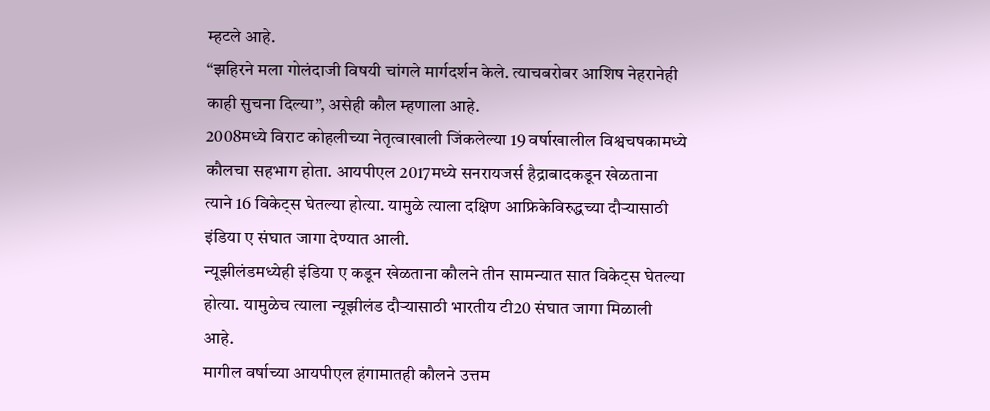म्हटले आहे.
“झहिरने मला गोलंदाजी विषयी चांगले मार्गदर्शन केले. त्याचबरोबर आशिष नेहरानेही काही सुचना दिल्या”, असेही कौल म्हणाला आहे.
2008मध्ये विराट कोहलीच्या नेतृत्वाखाली जिंकलेल्या 19 वर्षाखालील विश्वचषकामध्ये कौलचा सहभाग होता. आयपीएल 2017मध्ये सनरायजर्स हैद्राबादकडून खेळताना त्याने 16 विकेट्स घेतल्या होत्या. यामुळे त्याला दक्षिण आफ्रिकेविरुद्धच्या दौऱ्यासाठी इंडिया ए संघात जागा देण्यात आली.
न्यूझीलंडमध्येही इंडिया ए कडून खेळताना कौलने तीन सामन्यात सात विकेट्स घेतल्या होत्या. यामुळेच त्याला न्यूझीलंड दौऱ्यासाठी भारतीय टी20 संघात जागा मिळाली आहे.
मागील वर्षाच्या आयपीएल हंगामातही कौलने उत्तम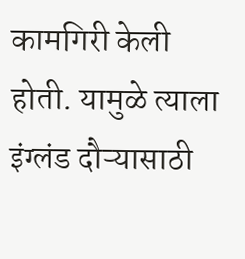कामगिरी केली होती. यामुळे त्याला इंग्लंड दौऱ्यासाठी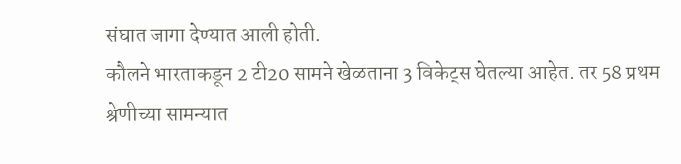संघात जागा देण्यात आली होती.
कौलने भारताकडून 2 टी20 सामने खेळताना 3 विकेट्स घेतल्या आहेत. तर 58 प्रथम श्रेणीच्या सामन्यात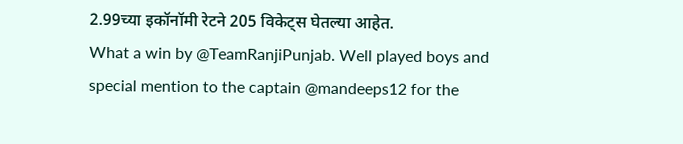2.99च्या इकॉनॉमी रेटने 205 विकेट्स घेतल्या आहेत.
What a win by @TeamRanjiPunjab. Well played boys and special mention to the captain @mandeeps12 for the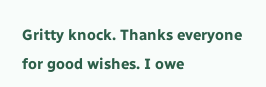Gritty knock. Thanks everyone for good wishes. I owe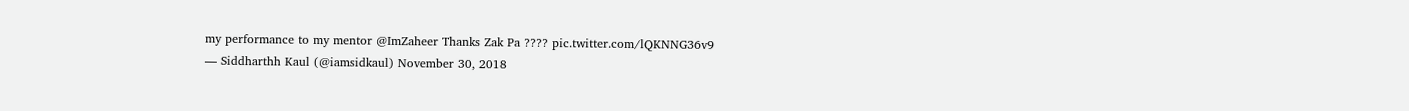my performance to my mentor @ImZaheer Thanks Zak Pa ???? pic.twitter.com/lQKNNG36v9
— Siddharthh Kaul (@iamsidkaul) November 30, 2018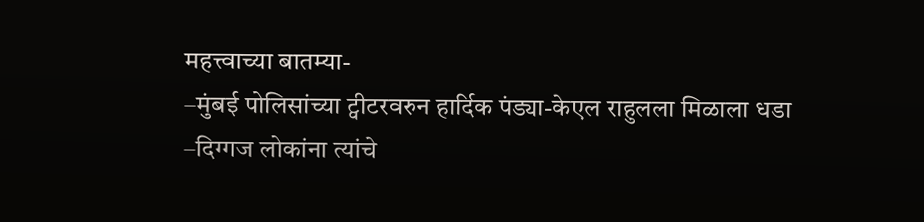महत्त्वाच्या बातम्या-
–मुंबई पोलिसांच्या ट्वीटरवरुन हार्दिक पंड्या-केएल राहुलला मिळाला धडा
–दिग्गज लोकांना त्यांचे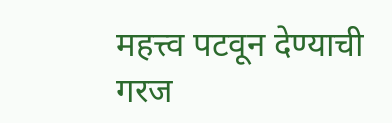महत्त्व पटवून देण्याची गरज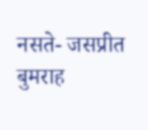नसते- जसप्रीत बुमराह